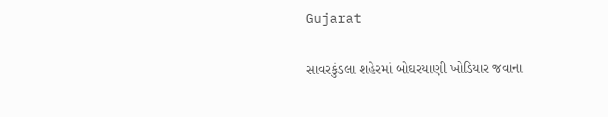Gujarat

સાવરકુંડલા શહેરમાં બોઘરયાણી ખોડિયાર જવાના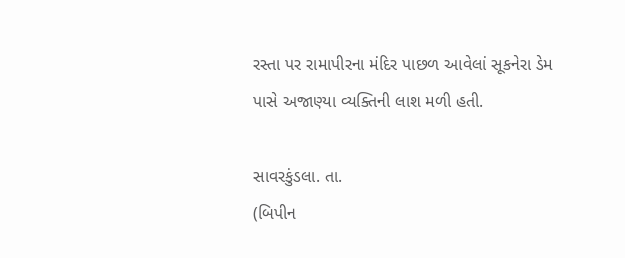રસ્તા પર રામાપીરના મંદિર પાછળ આવેલાં સૂકનેરા ડેમ પાસે અજાણ્યા વ્યક્તિની લાશ મળી હતી.

સાવરકુંડલા. તા.
(બિપીન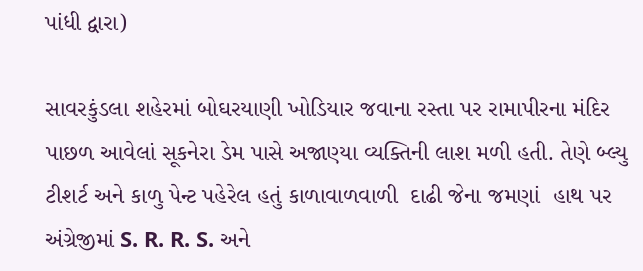પાંધી દ્વારા)

સાવરકુંડલા શહેરમાં બોઘરયાણી ખોડિયાર જવાના રસ્તા પર રામાપીરના મંદિર પાછળ આવેલાં સૂકનેરા ડેમ પાસે અજાણ્યા વ્યક્તિની લાશ મળી હતી. તેણે બ્લ્યુ ટીશર્ટ અને કાળુ પેન્ટ પહેરેલ હતું કાળાવાળવાળી  દાઢી જેના જમણાં  હાથ પર  અંગ્રેજીમાં S. R. R. S. અને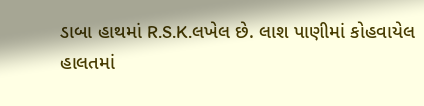ડાબા હાથમાં R.S.K.લખેલ છે. લાશ પાણીમાં કોહવાયેલ હાલતમાં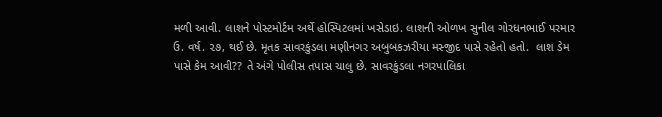મળી આવી. લાશને પોસ્ટમોર્ટમ અર્થે હોસ્પિટલમાં ખસેડાઇ. લાશની ઓળખ સુનીલ ગોરધનભાઈ પરમાર ઉ. વર્ષ. ૨૭, થઈ છે. મૃતક સાવરકુંડલા મણીનગર અબુબકઝરીયા મસ્જીદ પાસે રહેતો હતો.  લાશ ડેમ પાસે કેમ આવી?? તે અંગે પોલીસ તપાસ ચાલુ છે. સાવરકુંડલા નગરપાલિકા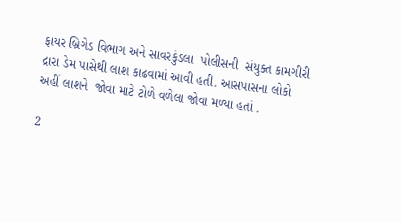ફાયર બ્રિગેડ વિભાગ અને સાવરકુંડલા  પોલીસની  સંયુક્ત કામગીરી દ્રારા ડેમ પાસેથી લાશ કાઢવામાં આવી હતી. આસપાસના લોકો અહીં લાશને  જોવા માટે ટોળે વળેલા જોવા મળ્યા હતાં .

2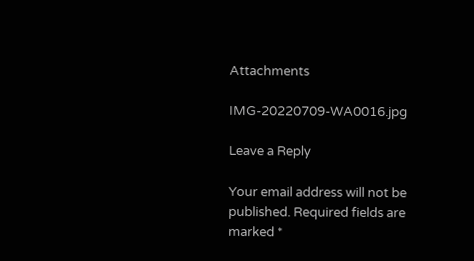Attachments

IMG-20220709-WA0016.jpg

Leave a Reply

Your email address will not be published. Required fields are marked *